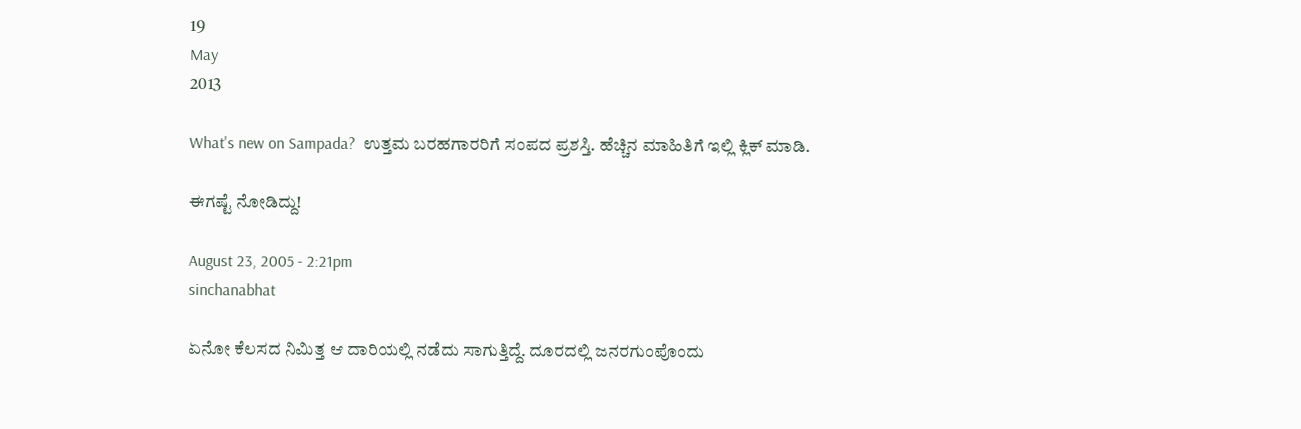19
May
2013

What's new on Sampada?  ಉತ್ತಮ ಬರಹಗಾರರಿಗೆ ಸಂಪದ ಪ್ರಶಸ್ತಿ. ಹೆಚ್ಚಿನ ಮಾಹಿತಿಗೆ ಇಲ್ಲಿ ಕ್ಲಿಕ್ ಮಾಡಿ.

ಈಗಷ್ಟೆ ನೋಡಿದ್ದು!

August 23, 2005 - 2:21pm
sinchanabhat

ಏನೋ ಕೆಲಸದ ನಿಮಿತ್ತ ಆ ದಾರಿಯಲ್ಲಿ ನಡೆದು ಸಾಗುತ್ತಿದ್ದೆ. ದೂರದಲ್ಲಿ ಜನರಗುಂಪೊಂದು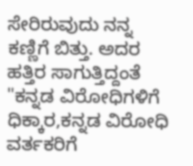ಸೇರಿರುವುದು ನನ್ನ ಕಣ್ಣಿಗೆ ಬಿತ್ತು. ಅದರ ಹತ್ತಿರ ಸಾಗುತ್ತಿದ್ದಂತೆ "ಕನ್ನಡ ವಿರೋಧಿಗಳಿಗೆ ಧಿಕ್ಕಾರ,ಕನ್ನಡ ವಿರೋಧಿ ವರ್ತಕರಿಗೆ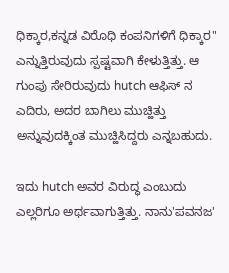ಧಿಕ್ಕಾರ,ಕನ್ನಡ ವಿರೊಧಿ ಕಂಪನಿಗಳಿಗೆ ಧಿಕ್ಕಾರ" ಎನ್ನುತ್ತಿರುವುದು ಸ್ಪಷ್ಟವಾಗಿ ಕೇಳುತ್ತಿತ್ತು. ಆ ಗುಂಪು ಸೇರಿರುವುದು hutch ಆಫಿಸ್ ನ ಎದಿರು, ಅದರ ಬಾಗಿಲು ಮುಚ್ಹಿತ್ತು ಅನ್ನುವುದಕ್ಕಿಂತ ಮುಚ್ಹಿಸಿದ್ದರು ಎನ್ನಬಹುದು.

ಇದು hutch ಅವರ ವಿರುದ್ಧ ಎಂಬುದು ಎಲ್ಲರಿಗೂ ಅರ್ಥವಾಗುತ್ತಿತ್ತು. ನಾನು'ಪವನಜ'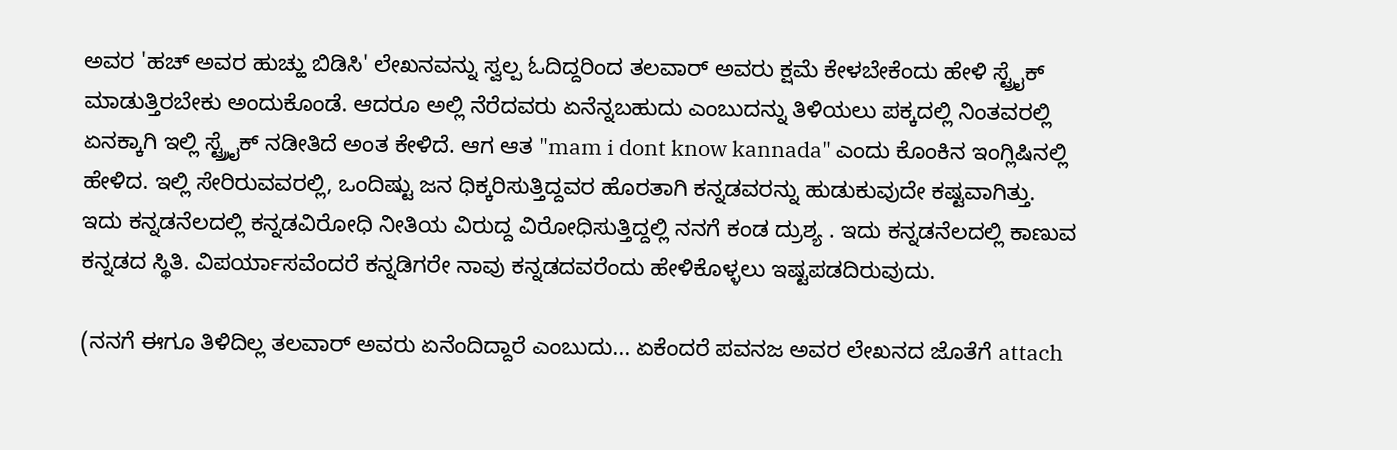ಅವರ 'ಹಚ್ ಅವರ ಹುಚ್ಹು ಬಿಡಿಸಿ' ಲೇಖನವನ್ನು ಸ್ವಲ್ಪ ಓದಿದ್ದರಿಂದ ತಲವಾರ್ ಅವರು ಕ್ಷಮೆ ಕೇಳಬೇಕೆಂದು ಹೇಳಿ ಸ್ಟ್ರೈಕ್ ಮಾಡುತ್ತಿರಬೇಕು ಅಂದುಕೊಂಡೆ. ಆದರೂ ಅಲ್ಲಿ ನೆರೆದವರು ಏನೆನ್ನಬಹುದು ಎಂಬುದನ್ನು ತಿಳಿಯಲು ಪಕ್ಕದಲ್ಲಿ ನಿಂತವರಲ್ಲಿ ಏನಕ್ಕಾಗಿ ಇಲ್ಲಿ ಸ್ಟ್ರ್ರೈಕ್ ನಡೀತಿದೆ ಅಂತ ಕೇಳಿದೆ. ಆಗ ಆತ "mam i dont know kannada" ಎಂದು ಕೊಂಕಿನ ಇಂಗ್ಲಿಷಿನಲ್ಲಿ ಹೇಳಿದ. ಇಲ್ಲಿ ಸೇರಿರುವವರಲ್ಲಿ, ಒಂದಿಷ್ಟು ಜನ ಧಿಕ್ಕರಿಸುತ್ತಿದ್ದವರ ಹೊರತಾಗಿ ಕನ್ನಡವರನ್ನು ಹುಡುಕುವುದೇ ಕಷ್ಟವಾಗಿತ್ತು. ಇದು ಕನ್ನಡನೆಲದಲ್ಲಿ ಕನ್ನಡವಿರೋಧಿ ನೀತಿಯ ವಿರುದ್ದ ವಿರೋಧಿಸುತ್ತಿದ್ದಲ್ಲಿ ನನಗೆ ಕಂಡ ದ್ರುಶ್ಯ . ಇದು ಕನ್ನಡನೆಲದಲ್ಲಿ ಕಾಣುವ ಕನ್ನಡದ ಸ್ಥಿತಿ. ವಿಪರ್ಯಾಸವೆಂದರೆ ಕನ್ನಡಿಗರೇ ನಾವು ಕನ್ನಡದವರೆಂದು ಹೇಳಿಕೊಳ್ಳಲು ಇಷ್ಟಪಡದಿರುವುದು.

(ನನಗೆ ಈಗೂ ತಿಳಿದಿಲ್ಲ ತಲವಾರ್ ಅವರು ಏನೆಂದಿದ್ದಾರೆ ಎಂಬುದು... ಏಕೆಂದರೆ ಪವನಜ ಅವರ ಲೇಖನದ ಜೊತೆಗೆ attach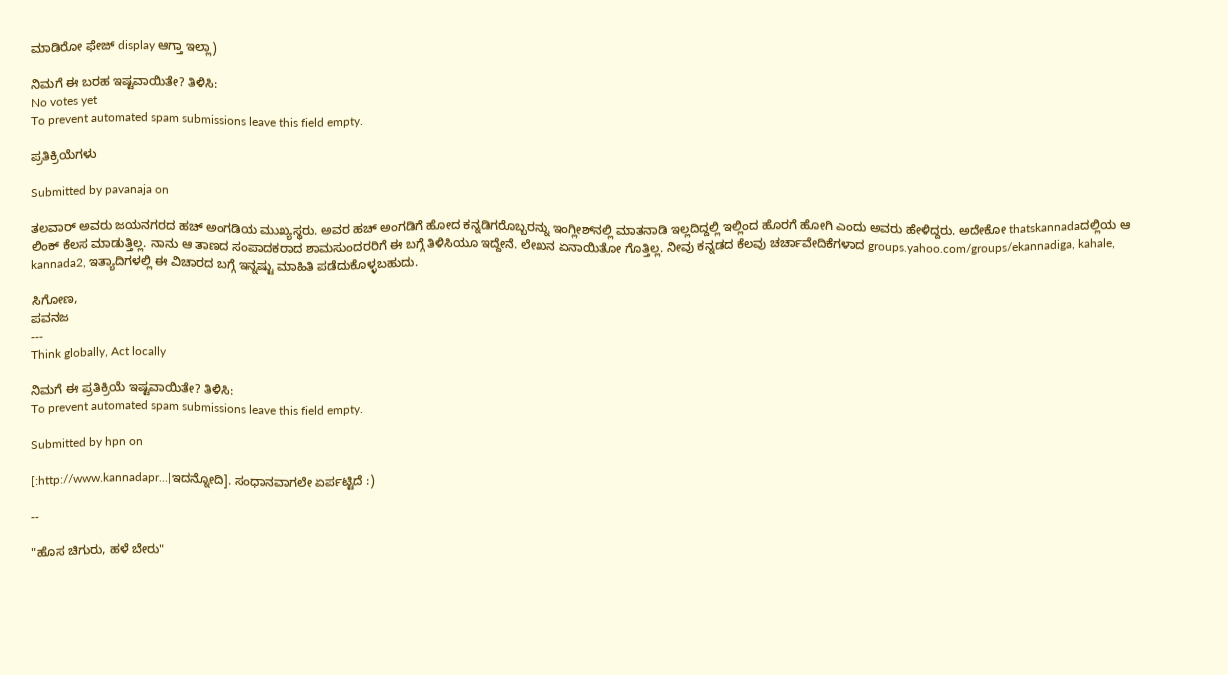ಮಾಡಿರೋ ಫೇಜ್ display ಆಗ್ತಾ ಇಲ್ಲಾ)

ನಿಮಗೆ ಈ ಬರಹ ಇಷ್ಟವಾಯಿತೇ? ತಿಳಿಸಿ:
No votes yet
To prevent automated spam submissions leave this field empty.

ಪ್ರತಿಕ್ರಿಯೆಗಳು

Submitted by pavanaja on

ತಲವಾರ್ ಅವರು ಜಯನಗರದ ಹಚ್ ಅಂಗಡಿಯ ಮುಖ್ಯಸ್ಥರು. ಅವರ ಹಚ್ ಅಂಗಡಿಗೆ ಹೋದ ಕನ್ನಡಿಗರೊಬ್ಬರನ್ನು ಇಂಗ್ಲೀಶ್‌ನಲ್ಲಿ ಮಾತನಾಡಿ ಇಲ್ಲದಿದ್ದಲ್ಲಿ ಇಲ್ಲಿಂದ ಹೊರಗೆ ಹೋಗಿ ಎಂದು ಅವರು ಹೇಳಿದ್ದರು. ಅದೇಕೋ thatskannadaದಲ್ಲಿಯ ಆ ಲಿಂಕ್ ಕೆಲಸ ಮಾಡುತ್ತಿಲ್ಲ. ನಾನು ಆ ತಾಣದ ಸಂಪಾದಕರಾದ ಶಾಮಸುಂದರರಿಗೆ ಈ ಬಗ್ಗೆ ತಿಳಿಸಿಯೂ ಇದ್ದೇನೆ. ಲೇಖನ ಏನಾಯಿತೋ ಗೊತ್ತಿಲ್ಲ. ನೀವು ಕನ್ನಡದ ಕೆಲವು ಚರ್ಚಾವೇದಿಕೆಗಳಾದ groups.yahoo.com/groups/ekannadiga, kahale, kannada2, ಇತ್ಯಾದಿಗಳಲ್ಲಿ ಈ ವಿಚಾರದ ಬಗ್ಗೆ ಇನ್ನಷ್ಟು ಮಾಹಿತಿ ಪಡೆದುಕೊಳ್ಳಬಹುದು.

ಸಿಗೋಣ,
ಪವನಜ
---
Think globally, Act locally

ನಿಮಗೆ ಈ ಪ್ರತಿಕ್ರಿಯೆ ಇಷ್ಟವಾಯಿತೇ? ತಿಳಿಸಿ:
To prevent automated spam submissions leave this field empty.

Submitted by hpn on

[:http://www.kannadapr...|ಇದನ್ನೋದಿ]. ಸಂಧಾನವಾಗಲೇ ಏರ್ಪಟ್ಟಿದೆ :)

--

"ಹೊಸ ಚಿಗುರು, ಹಳೆ ಬೇರು"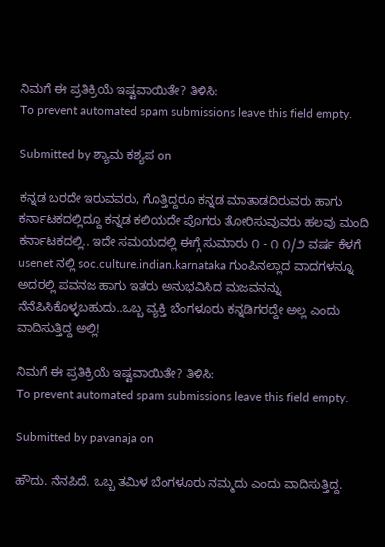ನಿಮಗೆ ಈ ಪ್ರತಿಕ್ರಿಯೆ ಇಷ್ಟವಾಯಿತೇ? ತಿಳಿಸಿ:
To prevent automated spam submissions leave this field empty.

Submitted by ಶ್ಯಾಮ ಕಶ್ಯಪ on

ಕನ್ನಡ ಬರದೇ ಇರುವವರು, ಗೊತ್ತಿದ್ದರೂ ಕನ್ನಡ ಮಾತಾಡದಿರುವರು ಹಾಗು ಕರ್ನಾಟಕದಲ್ಲಿದ್ದೂ ಕನ್ನಡ ಕಲಿಯದೇ ಪೊಗರು ತೋರಿಸುವುವರು ಹಲವು ಮಂದಿ ಕರ್ನಾಟಕದಲ್ಲಿ.. ಇದೇ ಸಮಯದಲ್ಲಿ ಈಗ್ಗೆ ಸುಮಾರು ೧ - ೧ ೧/೨ ವರ್ಷ ಕೆಳಗೆ usenet ನಲ್ಲಿ soc.culture.indian.karnataka ಗುಂಪಿನಲ್ಲಾದ ವಾದಗಳನ್ನೂ ಅದರಲ್ಲಿ ಪವನಜ ಹಾಗು ಇತರು ಅನುಭವಿಸಿದ ಮಜವನನ್ನು ನೆನೆಪಿಸಿಕೊಳ್ಳಬಹುದು..ಒಬ್ಬ ವ್ಯಕ್ತಿ ಬೆಂಗಳೂರು ಕನ್ನಡಿಗರದ್ದೇ ಅಲ್ಲ ಎಂದು ವಾದಿಸುತ್ತಿದ್ದ ಅಲ್ಲಿ!

ನಿಮಗೆ ಈ ಪ್ರತಿಕ್ರಿಯೆ ಇಷ್ಟವಾಯಿತೇ? ತಿಳಿಸಿ:
To prevent automated spam submissions leave this field empty.

Submitted by pavanaja on

ಹೌದು. ನೆನಪಿದೆ. ಒಬ್ಬ ತಮಿಳ ಬೆಂಗಳೂರು ನಮ್ಮದು ಎಂದು ವಾದಿಸುತ್ತಿದ್ದ.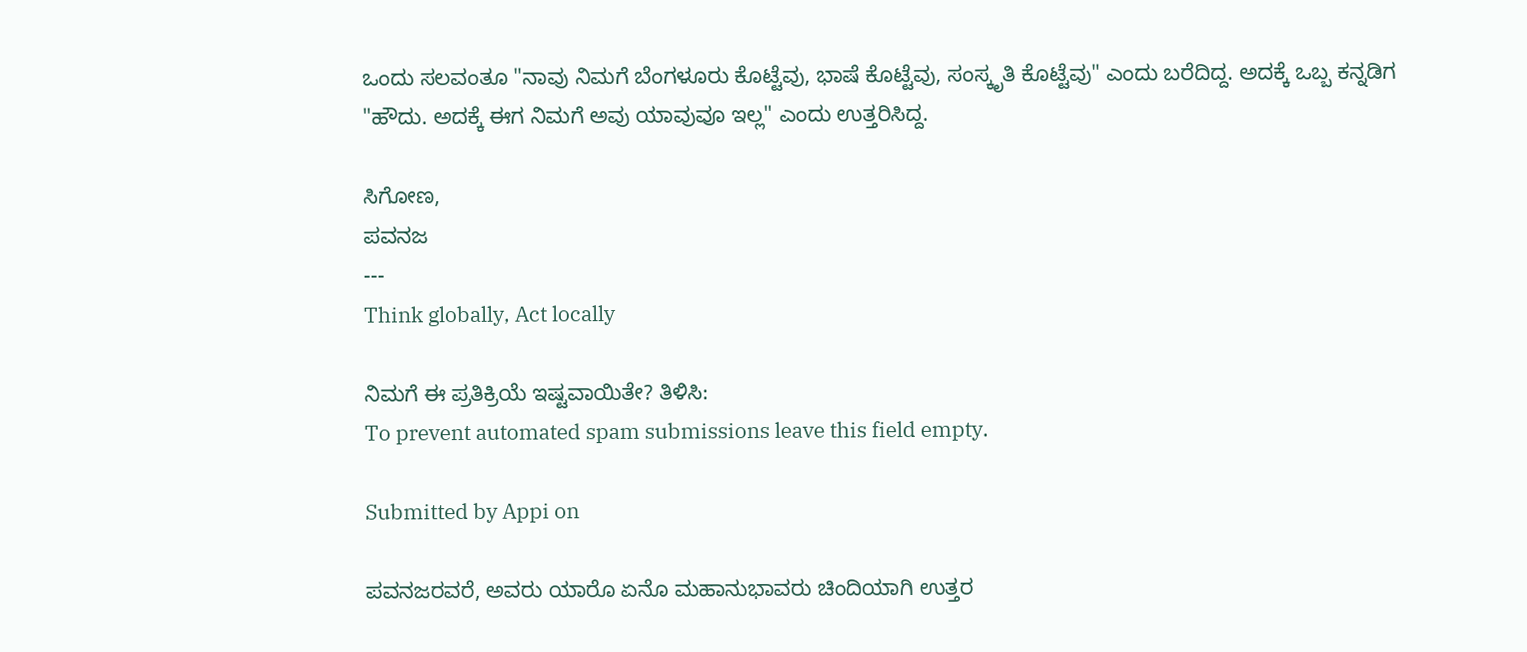ಒಂದು ಸಲವಂತೂ "ನಾವು ನಿಮಗೆ ಬೆಂಗಳೂರು ಕೊಟ್ಟೆವು, ಭಾಷೆ ಕೊಟ್ಟೆವು, ಸಂಸ್ಕೃತಿ ಕೊಟ್ಟೆವು" ಎಂದು ಬರೆದಿದ್ದ. ಅದಕ್ಕೆ ಒಬ್ಬ ಕನ್ನಡಿಗ "ಹೌದು. ಅದಕ್ಕೆ ಈಗ ನಿಮಗೆ ಅವು ಯಾವುವೂ ಇಲ್ಲ" ಎಂದು ಉತ್ತರಿಸಿದ್ದ.

ಸಿಗೋಣ,
ಪವನಜ
---
Think globally, Act locally

ನಿಮಗೆ ಈ ಪ್ರತಿಕ್ರಿಯೆ ಇಷ್ಟವಾಯಿತೇ? ತಿಳಿಸಿ:
To prevent automated spam submissions leave this field empty.

Submitted by Appi on

ಪವನಜರವರೆ, ಅವರು ಯಾರೊ ಏನೊ ಮಹಾನುಭಾವರು ಚಿಂದಿಯಾಗಿ ಉತ್ತರ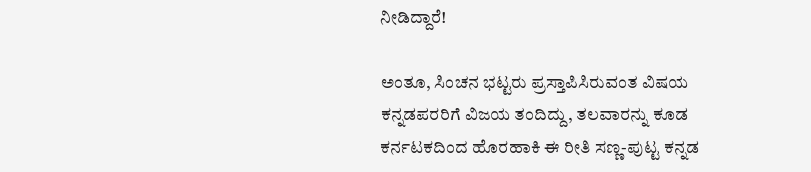ನೀಡಿದ್ದಾರೆ!

ಅಂತೂ, ಸಿಂಚನ ಭಟ್ಟರು ಪ್ರಸ್ತಾಪಿಸಿರುವಂತ ವಿಷಯ ಕನ್ನಡಪರರಿಗೆ ವಿಜಯ ತಂದಿದ್ದು, ತಲವಾರನ್ನು ಕೂಡ ಕರ್ನಟಕದಿಂದ ಹೊರಹಾಕಿ ಈ ರೀತಿ ಸಣ್ಣ-ಪುಟ್ಟ ಕನ್ನಡ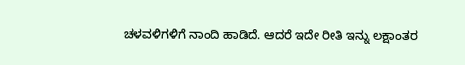ಚಳವಳಿಗಳಿಗೆ ನಾಂದಿ ಹಾಡಿದೆ. ಆದರೆ ಇದೇ ರೀತಿ ಇನ್ನು ಲಕ್ಷಾಂತರ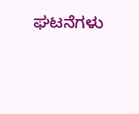ಘಟನೆಗಳು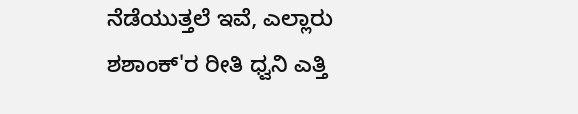ನೆಡೆಯುತ್ತಲೆ ಇವೆ, ಎಲ್ಲಾರು ಶಶಾಂಕ್'ರ ರೀತಿ ಧ್ವನಿ ಎತ್ತಿ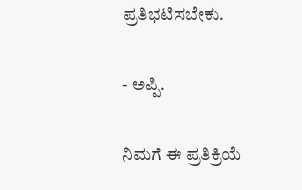ಪ್ರತಿಭಟಿಸಬೇಕು.

- ಅಪ್ಪಿ.

ನಿಮಗೆ ಈ ಪ್ರತಿಕ್ರಿಯೆ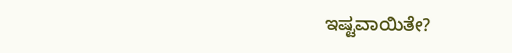ಇಷ್ಟವಾಯಿತೇ?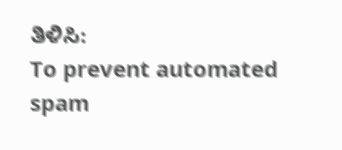ತಿಳಿಸಿ:
To prevent automated spam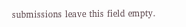submissions leave this field empty.